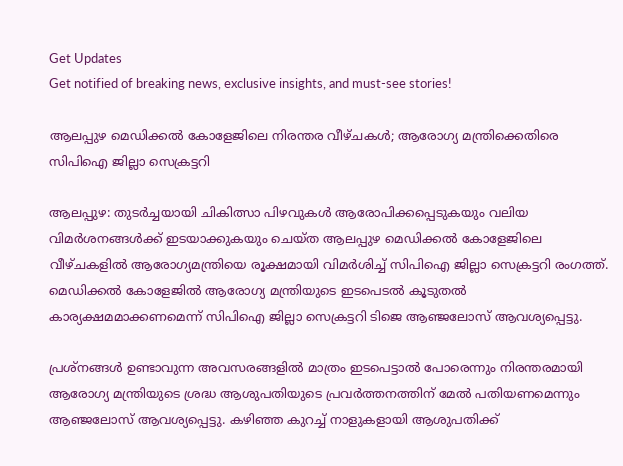Get Updates
Get notified of breaking news, exclusive insights, and must-see stories!

ആലപ്പുഴ മെഡിക്കൽ കോളേജിലെ നിരന്തര വീഴ്‌ചകൾ; ആരോഗ്യ മന്ത്രിക്കെതിരെ സിപിഐ ജില്ലാ സെക്രട്ടറി

ആലപ്പുഴ: തുടർച്ചയായി ചികിത്സാ പിഴവുകൾ ആരോപിക്കപ്പെടുകയും വലിയ വിമർശനങ്ങൾക്ക് ഇടയാക്കുകയും ചെയ്‌ത ആലപ്പുഴ മെഡിക്കൽ കോളേജിലെ വീഴ്‌ചകളിൽ ആരോഗ്യമന്ത്രിയെ രൂക്ഷമായി വിമർശിച്ച് സിപിഐ ജില്ലാ സെക്രട്ടറി രംഗത്ത്. മെഡിക്കൽ കോളേജിൽ ആരോഗ്യ മന്ത്രിയുടെ ഇടപെടൽ കൂടുതൽ കാര്യക്ഷമമാക്കണമെന്ന് സിപിഐ ജില്ലാ സെക്രട്ടറി ടിജെ ആഞ്ജലോസ് ആവശ്യപ്പെട്ടു.

പ്രശ്‌നങ്ങൾ ഉണ്ടാവുന്ന അവസരങ്ങളിൽ മാത്രം ഇടപെട്ടാൽ പോരെന്നും നിരന്തരമായി ആരോഗ്യ മന്ത്രിയുടെ ശ്രദ്ധ ആശുപതിയുടെ പ്രവർത്തനത്തിന് മേൽ പതിയണമെന്നും ആഞ്ജലോസ് ആവശ്യപ്പെട്ടു. കഴിഞ്ഞ കുറച്ച് നാളുകളായി ആശുപതിക്ക്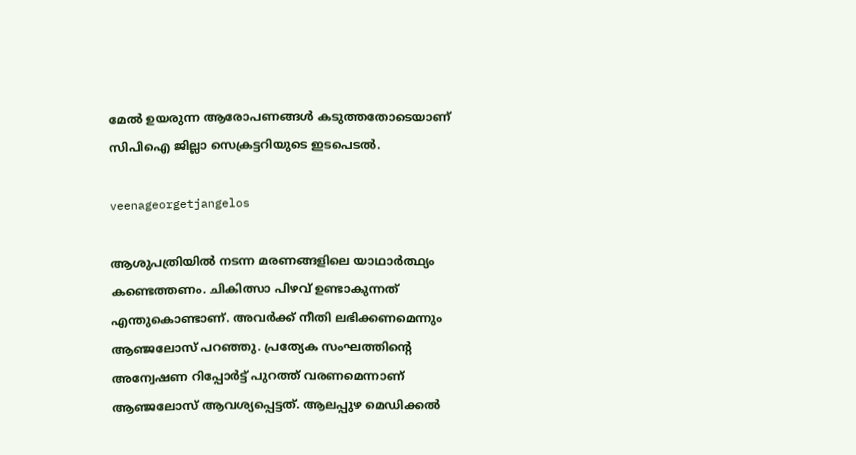മേൽ ഉയരുന്ന ആരോപണങ്ങൾ കടുത്തതോടെയാണ് സിപിഐ ജില്ലാ സെക്രട്ടറിയുടെ ഇടപെടൽ.

veenageorgetjangelos

ആശുപത്രിയിൽ നടന്ന മരണങ്ങളിലെ യാഥാർത്ഥ്യം കണ്ടെത്തണം. ചികിത്സാ പിഴവ് ഉണ്ടാകുന്നത് എന്തുകൊണ്ടാണ്. അവർക്ക് നീതി ലഭിക്കണമെന്നും ആഞ്ജലോസ് പറഞ്ഞു. പ്രത്യേക സംഘത്തിന്റെ അന്വേഷണ റിപ്പോർട്ട് പുറത്ത് വരണമെന്നാണ് ആഞ്ജലോസ് ആവശ്യപ്പെട്ടത്. ആലപ്പുഴ മെഡിക്കൽ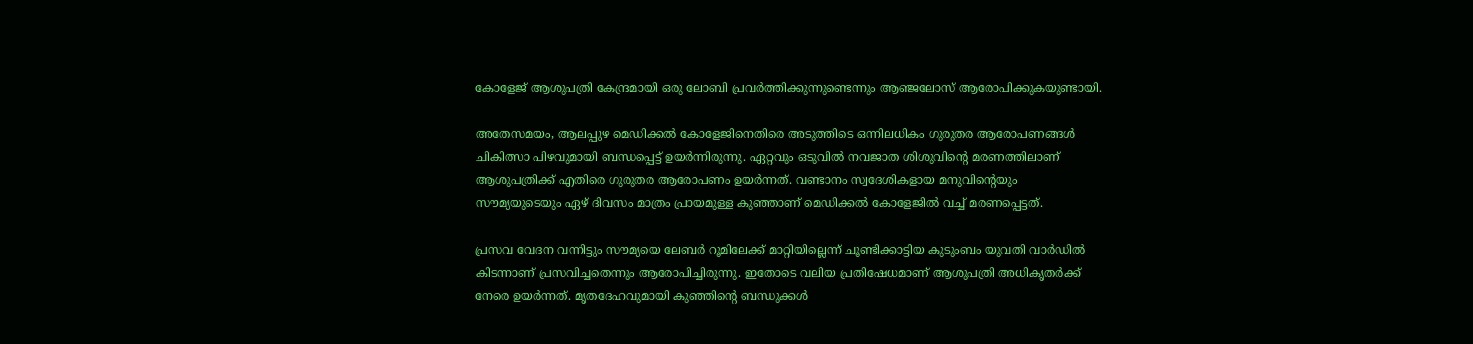കോളേജ് ആശുപത്രി കേന്ദ്രമായി ഒരു ലോബി പ്രവർത്തിക്കുന്നുണ്ടെന്നും ആഞ്ജലോസ് ആരോപിക്കുകയുണ്ടായി.

അതേസമയം, ആലപ്പുഴ മെഡിക്കൽ കോളേജിനെതിരെ അടുത്തിടെ ഒന്നിലധികം ഗുരുതര ആരോപണങ്ങൾ ചികിത്സാ പിഴവുമായി ബന്ധപ്പെട്ട് ഉയർന്നിരുന്നു. ഏറ്റവും ഒടുവിൽ നവജാത ശിശുവിന്റെ മരണത്തിലാണ് ആശുപത്രിക്ക് എതിരെ ഗുരുതര ആരോപണം ഉയർന്നത്. വണ്ടാനം സ്വദേശികളായ മനുവിന്റെയും സൗമ്യയുടെയും ഏഴ് ദിവസം മാത്രം പ്രായമുള്ള കുഞ്ഞാണ് മെഡിക്കൽ കോളേജിൽ വച്ച് മരണപ്പെട്ടത്.

പ്രസവ വേദന വന്നിട്ടും സൗമ്യയെ ലേബർ റൂമിലേക്ക് മാറ്റിയില്ലെന്ന് ചൂണ്ടിക്കാട്ടിയ കുടുംബം യുവതി വാര്‍ഡിൽ കിടന്നാണ് പ്രസവിച്ചതെന്നും ആരോപിച്ചിരുന്നു. ഇതോടെ വലിയ പ്രതിഷേധമാണ് ആശുപത്രി അധികൃതർക്ക് നേരെ ഉയർന്നത്. മൃതദേഹവുമായി കുഞ്ഞിന്റെ ബന്ധുക്കൾ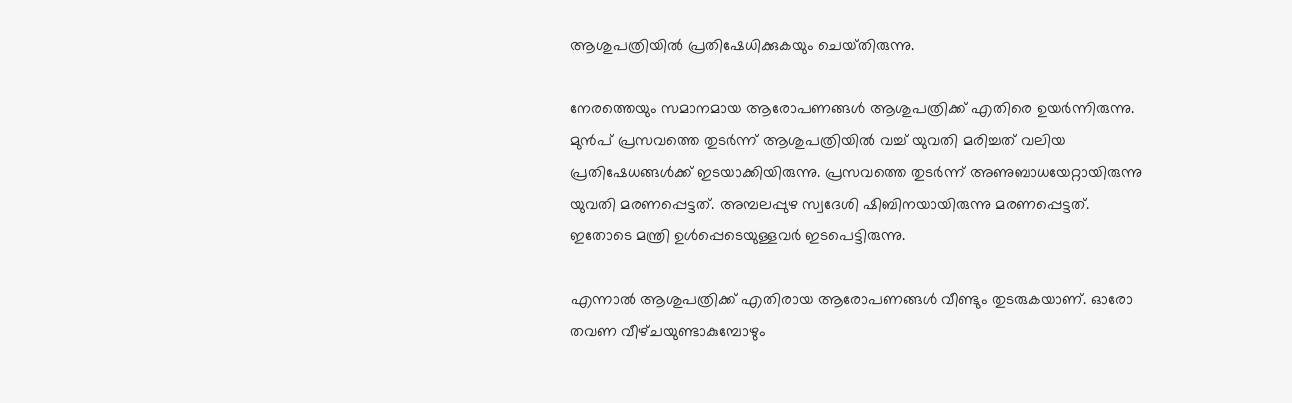ആശുപത്രിയിൽ പ്രതിഷേധിക്കുകയും ചെയ്‌തിരുന്നു.

നേരത്തെയും സമാനമായ ആരോപണങ്ങൾ ആശുപത്രിക്ക് എതിരെ ഉയർന്നിരുന്നു. മുൻപ് പ്രസവത്തെ തുടർന്ന് ആശുപത്രിയിൽ വച്ച് യുവതി മരിച്ചത് വലിയ പ്രതിഷേധങ്ങൾക്ക് ഇടയാക്കിയിരുന്നു. പ്രസവത്തെ തുടർന്ന് അണുബാധയേറ്റായിരുന്നു യുവതി മരണപ്പെട്ടത്. അമ്പലപ്പുഴ സ്വദേശി ഷിബിനയായിരുന്നു മരണപ്പെട്ടത്. ഇതോടെ മന്ത്രി ഉൾപ്പെടെയുള്ളവർ ഇടപെട്ടിരുന്നു.

എന്നാൽ ആശുപത്രിക്ക് എതിരായ ആരോപണങ്ങൾ വീണ്ടും തുടരുകയാണ്. ഓരോ തവണ വീഴ്‌ചയുണ്ടാകുമ്പോഴും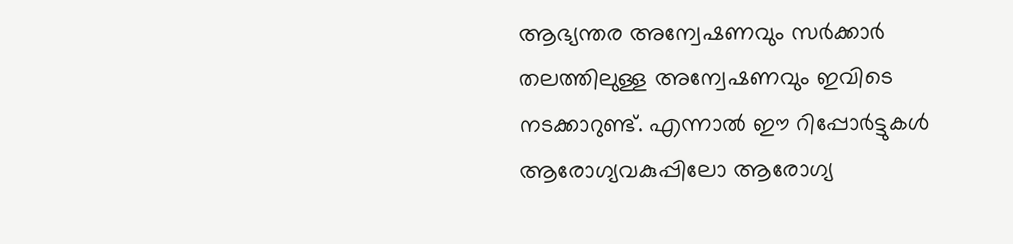ആഭ്യന്തര അന്വേഷണവും സർക്കാർ തലത്തിലുള്ള അന്വേഷണവും ഇവിടെ നടക്കാറുണ്ട്. എന്നാൽ ഈ റിപ്പോർട്ടുകൾ ആരോഗ്യവകുപ്പിലോ ആരോഗ്യ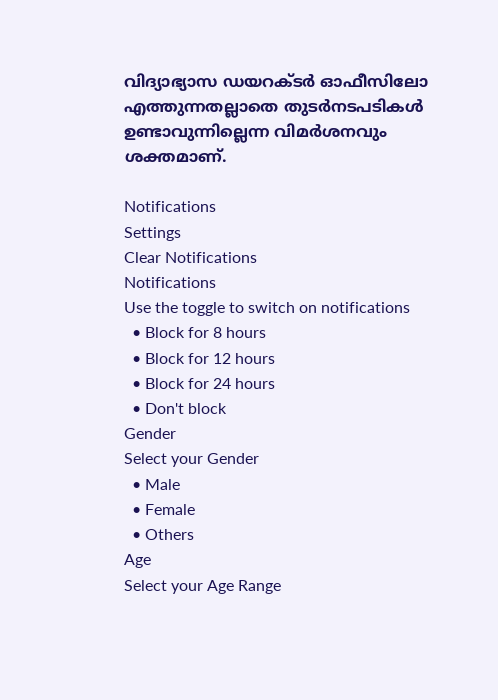വിദ്യാഭ്യാസ ഡയറക്ടർ ഓഫീസിലോ എത്തുന്നതല്ലാതെ തുടർനടപടികൾ ഉണ്ടാവുന്നില്ലെന്ന വിമർശനവും ശക്തമാണ്.

Notifications
Settings
Clear Notifications
Notifications
Use the toggle to switch on notifications
  • Block for 8 hours
  • Block for 12 hours
  • Block for 24 hours
  • Don't block
Gender
Select your Gender
  • Male
  • Female
  • Others
Age
Select your Age Range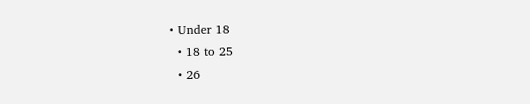• Under 18
  • 18 to 25
  • 26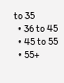to 35
  • 36 to 45
  • 45 to 55
  • 55+